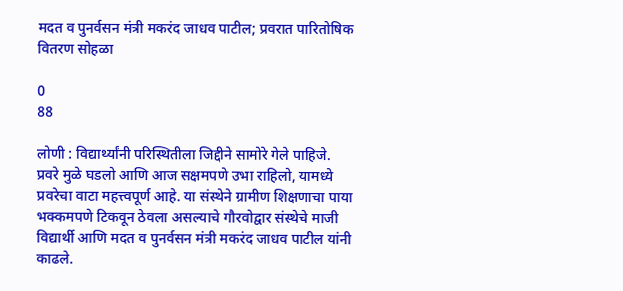मदत व पुनर्वसन मंत्री मकरंद जाधव पाटील; प्रवरात पारितोषिक वितरण सोहळा

0
88

लोणी : विद्यार्थ्यांनी परिस्थितीला जिद्दीने सामोरे गेले पाहिजे. प्रवरे मुळे घडलो आणि आज सक्षमपणे उभा राहिलो, यामध्ये प्रवरेचा वाटा महत्त्वपूर्ण आहे. या संस्थेने ग्रामीण शिक्षणाचा पाया भक्कमपणे टिकवून ठेवला असल्याचे गौरवोद्वार संस्थेचे माजी विद्यार्थी आणि मदत व पुनर्वसन मंत्री मकरंद जाधव पाटील यांनी काढले.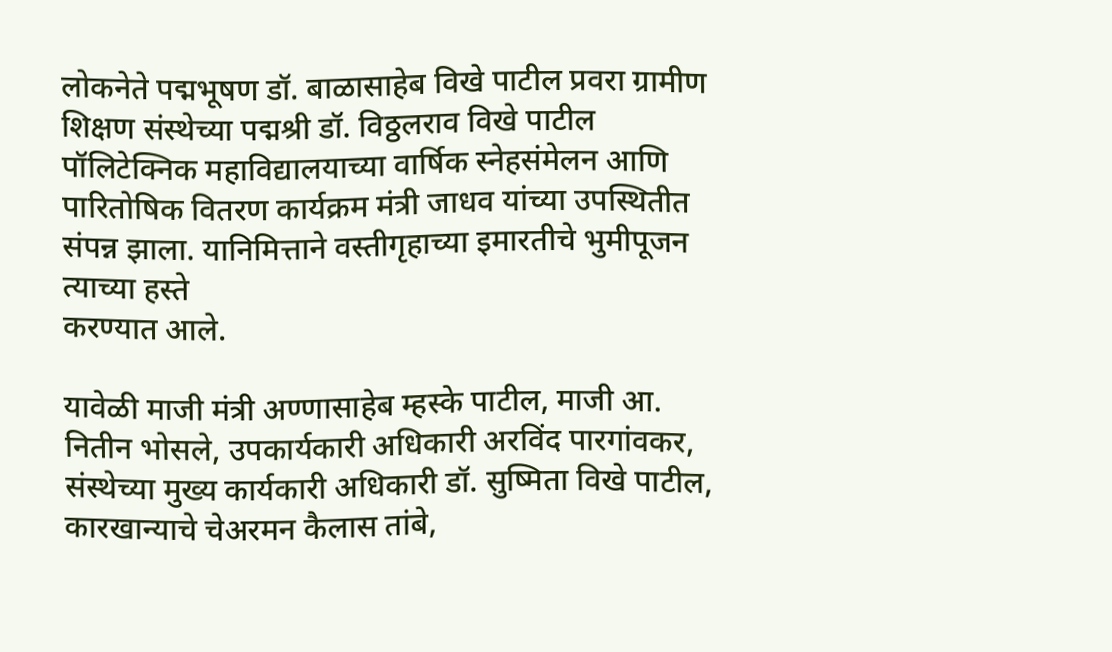लोकनेते पद्मभूषण डॉ. बाळासाहेब विखे पाटील प्रवरा ग्रामीण शिक्षण संस्थेच्या पद्मश्री डॉ. विठ्ठलराव विखे पाटील पॉलिटेक्निक महाविद्यालयाच्या वार्षिक स्नेहसंमेलन आणि पारितोषिक वितरण कार्यक्रम मंत्री जाधव यांच्या उपस्थितीत संपन्न झाला. यानिमित्ताने वस्तीगृहाच्या इमारतीचे भुमीपूजन त्याच्या हस्ते
करण्यात आले.

यावेळी माजी मंत्री अण्णासाहेब म्हस्के पाटील, माजी आ. नितीन भोसले, उपकार्यकारी अधिकारी अरविंद पारगांवकर, संस्थेच्या मुख्य कार्यकारी अधिकारी डॉ. सुष्मिता विखे पाटील, कारखान्याचे चेअरमन कैलास तांबे,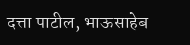दत्ता पाटील, भाऊसाहेब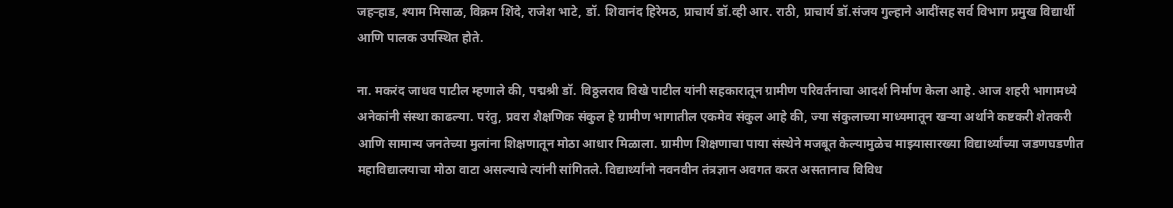जहऱ्हाड, श्याम मिसाळ, विक्रम शिंदे, राजेश भाटे, डॉ. शिवानंद हिरेमठ, प्राचार्य डॉ.व्ही आर. राठी, प्राचार्य डॉ.संजय गुल्हाने आदींसह सर्व विभाग प्रमुख विद्यार्थी आणि पालक उपस्थित होते.

ना. मकरंद जाधव पाटील म्हणाले की, पद्मश्री डॉ. विठ्ठलराव विखे पाटील यांनी सहकारातून ग्रामीण परिवर्तनाचा आदर्श निर्माण केला आहे. आज शहरी भागामध्ये अनेकांनी संस्था काढल्या. परंतु, प्रवरा शैक्षणिक संकुल हे ग्रामीण भागातील एकमेव संकुल आहे की, ज्या संकुलाच्या माध्यमातून खऱ्या अर्थाने कष्टकरी शेतकरी आणि सामान्य जनतेच्या मुलांना शिक्षणातून मोठा आधार मिळाला. ग्रामीण शिक्षणाचा पाया संस्थेने मजबूत केल्यामुळेच माझ्यासारख्या विद्यार्थ्यांच्या जडणघडणीत महाविद्यालयाचा मोठा वाटा असल्याचे त्यांनी सांगितले. विद्यार्थ्यांनो नवनवीन तंत्रज्ञान अवगत करत असतानाच विविध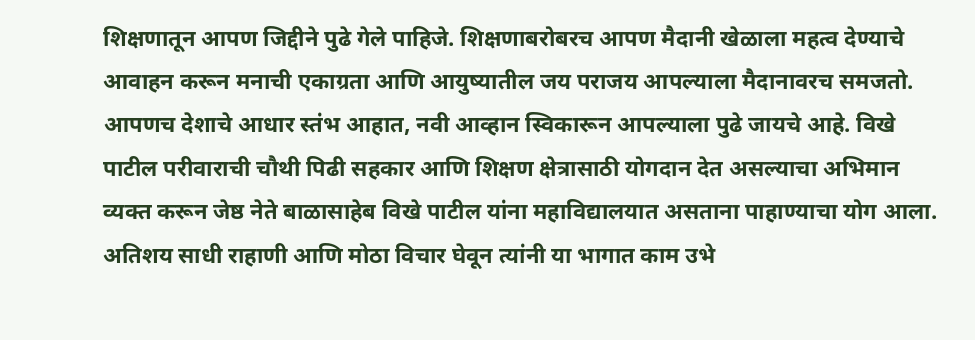शिक्षणातून आपण जिद्दीने पुढे गेले पाहिजे. शिक्षणाबरोबरच आपण मैदानी खेळाला महत्व देण्याचे आवाहन करून मनाची एकाग्रता आणि आयुष्यातील जय पराजय आपल्याला मैदानावरच समजतो. आपणच देशाचे आधार स्तंभ आहात, नवी आव्हान स्विकारून आपल्याला पुढे जायचे आहे. विखे पाटील परीवाराची चौथी पिढी सहकार आणि शिक्षण क्षेत्रासाठी योगदान देत असल्याचा अभिमान व्यक्त करून जेष्ठ नेते बाळासाहेब विखे पाटील यांना महाविद्यालयात असताना पाहाण्याचा योग आला. अतिशय साधी राहाणी आणि मोठा विचार घेवून त्यांनी या भागात काम उभे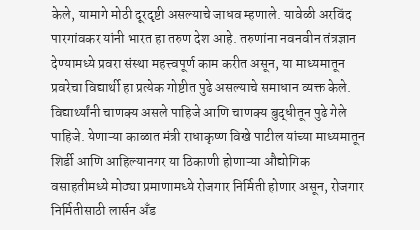केले, यामागे मोठी दूरदृष्टी असल्याचे जाधव म्हणाले. यावेळी अरविंद पारगांवकर यांनी भारत हा तरुण देश आहे. तरुणांना नवनवीन तंत्रज्ञान देण्यामध्ये प्रवरा संस्था महत्त्वपूर्ण काम करीत असून, या माध्यमातून प्रवरेचा विद्यार्थी हा प्रत्येक गोष्टीत पुढे असल्याचे समाधान व्यक्त केले. विद्यार्थ्यांनी चाणक्य असले पाहिजे आणि चाणक्य बुद्धीतून पुढे गेले पाहिजे. येणाऱ्या काळात मंत्री राधाकृष्ण विखे पाटील यांच्या माध्यमातून शिर्डी आणि आहिल्यानगर या ठिकाणी होणाऱ्या औद्योगिक वसाहतीमध्ये मोठ्या प्रमाणामध्ये रोजगार निर्मिती होणार असून, रोजगार निर्मितीसाठी लार्सन अँड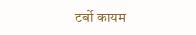टर्बो कायम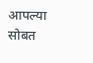आपल्या सोबत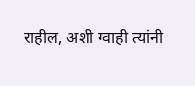राहील, अशी ग्वाही त्यांनी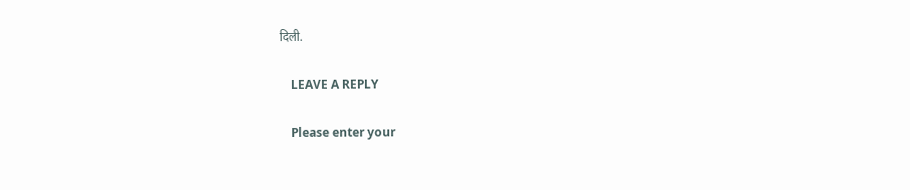दिली.

    LEAVE A REPLY

    Please enter your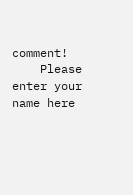comment!
    Please enter your name here